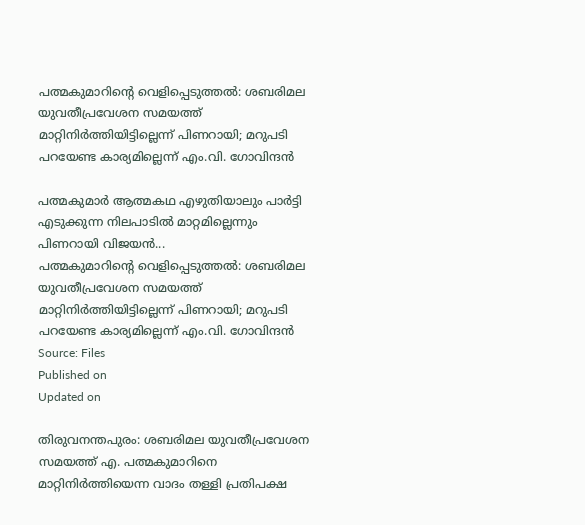പത്മകുമാറിൻ്റെ വെളിപ്പെടുത്തൽ: ശബരിമല യുവതീപ്രവേശന സമയത്ത് മാറ്റിനിർത്തിയിട്ടില്ലെന്ന് പിണറായി; മറുപടി പറയേണ്ട കാര്യമില്ലെന്ന് എം.വി. ഗോവിന്ദൻ

പത്മകുമാർ ആത്മകഥ എഴുതിയാലും പാർട്ടി എടുക്കുന്ന നിലപാടിൽ മാറ്റമില്ലെന്നും പിണറായി വിജയൻ...
പത്മകുമാറിൻ്റെ വെളിപ്പെടുത്തൽ: ശബരിമല യുവതീപ്രവേശന സമയത്ത് മാറ്റിനിർത്തിയിട്ടില്ലെന്ന് പിണറായി; മറുപടി പറയേണ്ട കാര്യമില്ലെന്ന് എം.വി. ഗോവിന്ദൻ
Source: Files
Published on
Updated on

തിരുവനന്തപുരം: ശബരിമല യുവതീപ്രവേശന സമയത്ത് എ. പത്മകുമാറിനെ മാറ്റിനിർത്തിയെന്ന വാദം തള്ളി പ്രതിപക്ഷ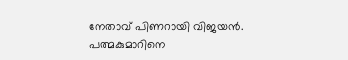നേതാവ് പിണറായി വിജയൻ. പത്മകുമാറിനെ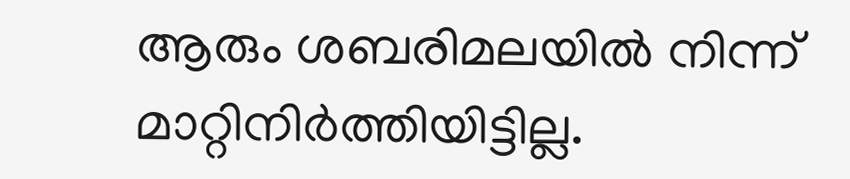ആരും ശബരിമലയിൽ നിന്ന് മാറ്റിനിർത്തിയിട്ടില്ല.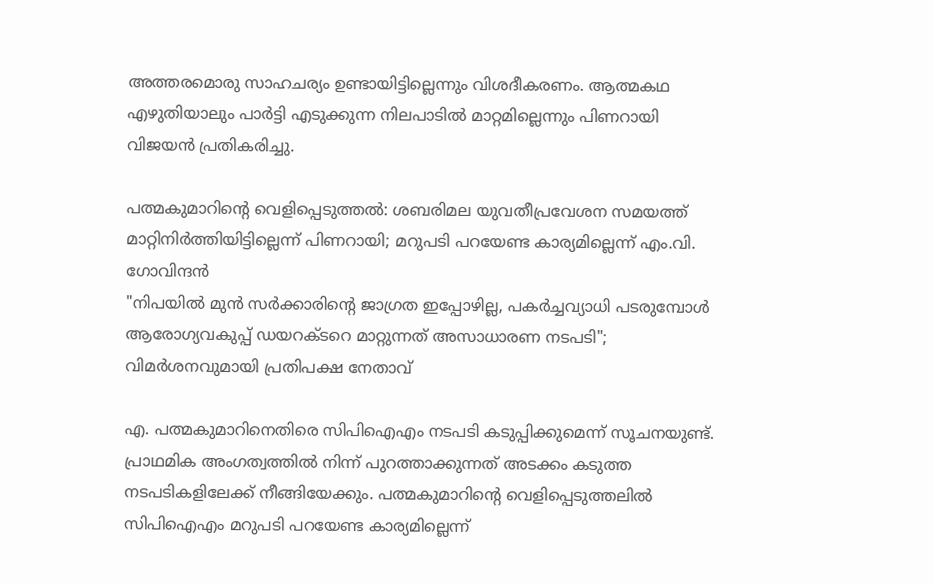അത്തരമൊരു സാഹചര്യം ഉണ്ടായിട്ടില്ലെന്നും വിശദീകരണം. ആത്മകഥ എഴുതിയാലും പാർട്ടി എടുക്കുന്ന നിലപാടിൽ മാറ്റമില്ലെന്നും പിണറായി വിജയൻ പ്രതികരിച്ചു.

പത്മകുമാറിൻ്റെ വെളിപ്പെടുത്തൽ: ശബരിമല യുവതീപ്രവേശന സമയത്ത് മാറ്റിനിർത്തിയിട്ടില്ലെന്ന് പിണറായി; മറുപടി പറയേണ്ട കാര്യമില്ലെന്ന് എം.വി. ഗോവിന്ദൻ
"നിപയിൽ മുൻ സർക്കാരിൻ്റെ ജാഗ്രത ഇപ്പോഴില്ല, പകർച്ചവ്യാധി പടരുമ്പോൾ ആരോഗ്യവകുപ്പ് ഡയറക്ടറെ മാറ്റുന്നത് അസാധാരണ നടപടി"; വിമർശനവുമായി പ്രതിപക്ഷ നേതാവ്

എ. പത്മകുമാറിനെതിരെ സിപിഐഎം നടപടി കടുപ്പിക്കുമെന്ന് സൂചനയുണ്ട്. പ്രാഥമിക അംഗത്വത്തിൽ നിന്ന് പുറത്താക്കുന്നത് അടക്കം കടുത്ത നടപടികളിലേക്ക് നീങ്ങിയേക്കും. പത്മകുമാറിന്റെ വെളിപ്പെടുത്തലിൽ സിപിഐഎം മറുപടി പറയേണ്ട കാര്യമില്ലെന്ന്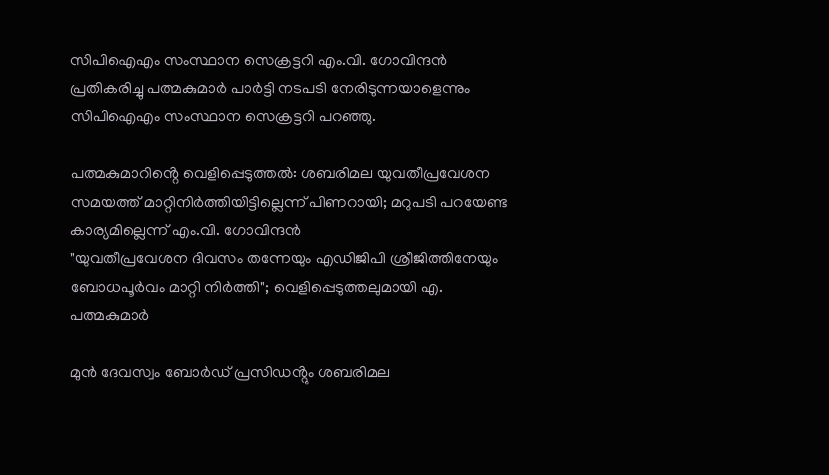സിപിഐഎം സംസ്ഥാന സെക്രട്ടറി എം.വി. ഗോവിന്ദൻ പ്രതികരിച്ചു പത്മകുമാർ പാർട്ടി നടപടി നേരിടുന്നയാളെന്നും സിപിഐഎം സംസ്ഥാന സെക്രട്ടറി പറഞ്ഞു.

പത്മകുമാറിൻ്റെ വെളിപ്പെടുത്തൽ: ശബരിമല യുവതീപ്രവേശന സമയത്ത് മാറ്റിനിർത്തിയിട്ടില്ലെന്ന് പിണറായി; മറുപടി പറയേണ്ട കാര്യമില്ലെന്ന് എം.വി. ഗോവിന്ദൻ
"യുവതീപ്രവേശന ദിവസം തന്നേയും എഡിജിപി ശ്രീജിത്തിനേയും ബോധപൂർവം മാറ്റി നിർത്തി"; വെളിപ്പെടുത്തലുമായി എ. പത്മകുമാർ

മുൻ ദേവസ്വം ബോർഡ് പ്രസിഡൻ്റും ശബരിമല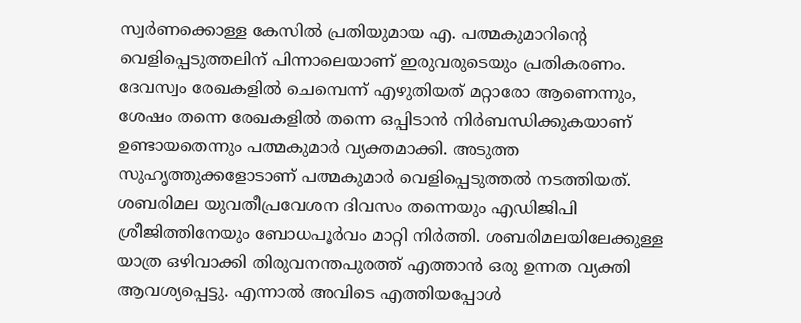സ്വർണക്കൊള്ള കേസിൽ പ്രതിയുമായ എ. പത്മകുമാറിൻ്റെ വെളിപ്പെടുത്തലിന് പിന്നാലെയാണ് ഇരുവരുടെയും പ്രതികരണം. ദേവസ്വം രേഖകളിൽ ചെമ്പെന്ന് എഴുതിയത് മറ്റാരോ ആണെന്നും, ശേഷം തന്നെ രേഖകളിൽ തന്നെ ഒപ്പിടാൻ നിർബന്ധിക്കുകയാണ് ഉണ്ടായതെന്നും പത്മകുമാർ വ്യക്തമാക്കി. അടുത്ത സുഹൃത്തുക്കളോടാണ് പത്മകുമാർ വെളിപ്പെടുത്തൽ നടത്തിയത്. ശബരിമല യുവതീപ്രവേശന ദിവസം തന്നെയും എഡിജിപി ശ്രീജിത്തിനേയും ബോധപൂർവം മാറ്റി നിർത്തി. ശബരിമലയിലേക്കുള്ള യാത്ര ഒഴിവാക്കി തിരുവനന്തപുരത്ത് എത്താൻ ഒരു ഉന്നത വ്യക്തി ആവശ്യപ്പെട്ടു. എന്നാൽ അവിടെ എത്തിയപ്പോൾ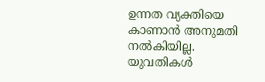ഉന്നത വ്യക്തിയെ കാണാൻ അനുമതി നൽകിയില്ല. യുവതികൾ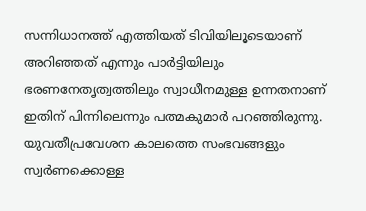സന്നിധാനത്ത് എത്തിയത് ടിവിയിലൂടെയാണ് അറിഞ്ഞത് എന്നും പാർട്ടിയിലും ഭരണനേതൃത്വത്തിലും സ്വാധീനമുള്ള ഉന്നതനാണ് ഇതിന് പിന്നിലെന്നും പത്മകുമാർ പറഞ്ഞിരുന്നു. യുവതീപ്രവേശന കാലത്തെ സംഭവങ്ങളും സ്വർണക്കൊള്ള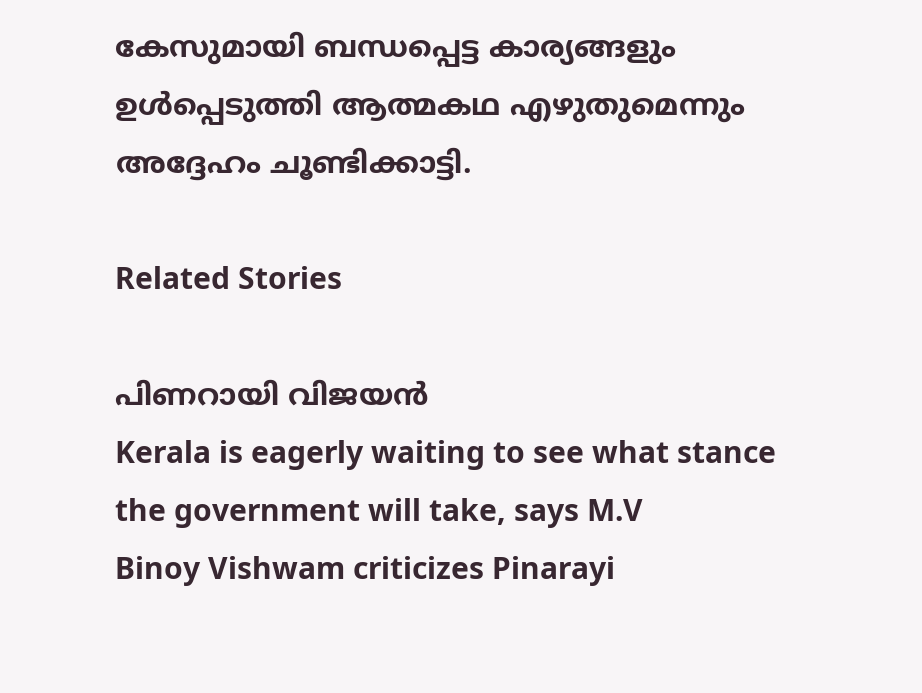കേസുമായി ബന്ധപ്പെട്ട കാര്യങ്ങളും ഉൾപ്പെടുത്തി ആത്മകഥ എഴുതുമെന്നും അദ്ദേഹം ചൂണ്ടിക്കാട്ടി.

Related Stories

പിണറായി വിജയന്‍
Kerala is eagerly waiting to see what stance the government will take, says M.V
Binoy Vishwam criticizes Pinarayi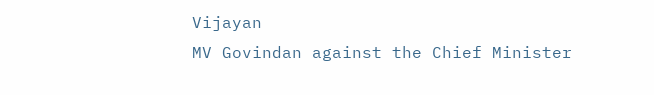Vijayan
MV Govindan against the Chief Minister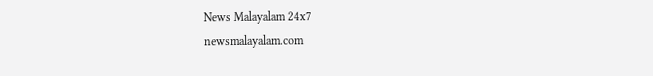News Malayalam 24x7
newsmalayalam.com